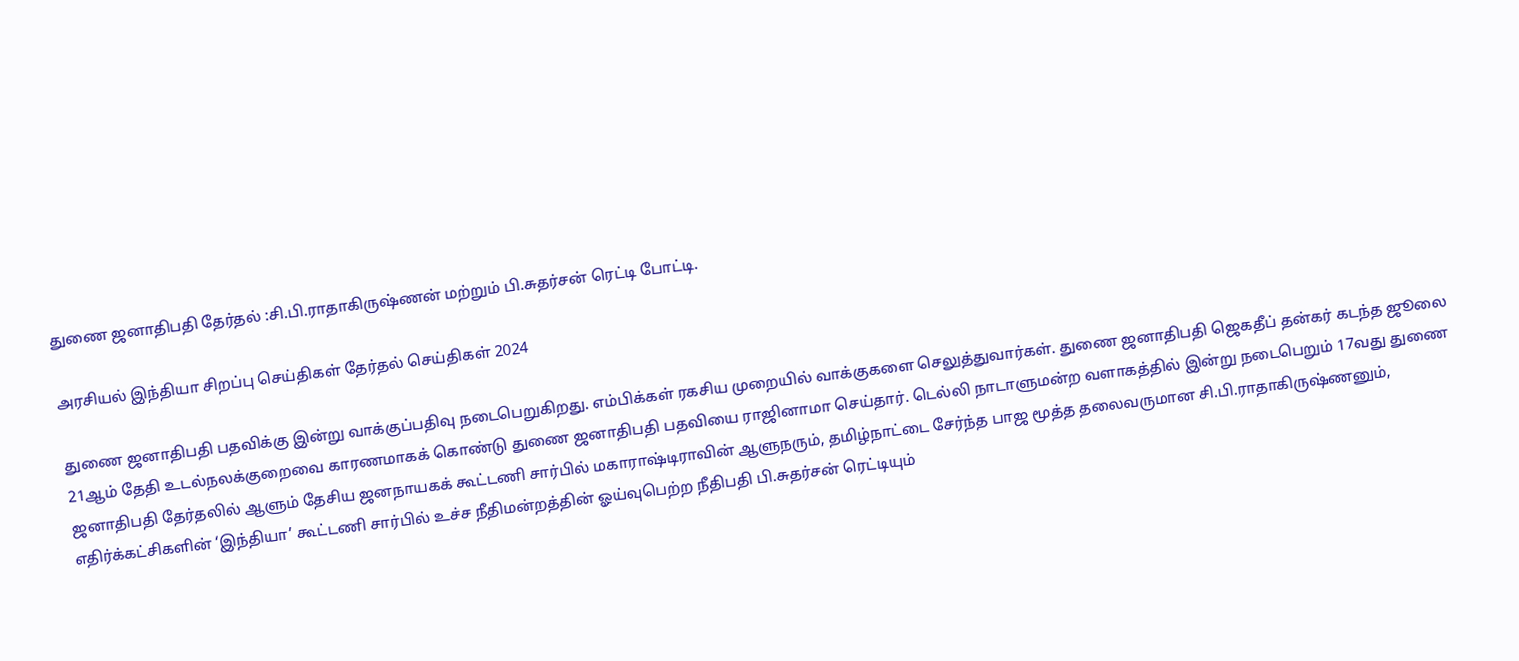துணை ஜனாதிபதி தேர்தல் :சி.பி.ராதாகிருஷ்ணன் மற்றும் பி.சுதர்சன் ரெட்டி போட்டி.

அரசியல் இந்தியா சிறப்பு செய்திகள் தேர்தல் செய்திகள் 2024

துணை ஜனாதிபதி பதவிக்கு இன்று வாக்குப்பதிவு நடைபெறுகிறது. எம்பிக்கள் ரகசிய முறையில் வாக்குகளை செலுத்துவார்கள். துணை ஜனாதிபதி ஜெகதீப் தன்கர் கடந்த ஜூலை 21ஆம் தேதி உடல்நலக்குறைவை காரணமாகக் கொண்டு துணை ஜனாதிபதி பதவியை ராஜினாமா செய்தார். டெல்லி நாடாளுமன்ற வளாகத்தில் இன்று நடைபெறும் 17வது துணை ஜனாதிபதி தேர்தலில் ஆளும் தேசிய ஜனநாயகக் கூட்டணி சார்பில் மகாராஷ்டிராவின் ஆளுநரும், தமிழ்நாட்டை சேர்ந்த பாஜ மூத்த தலைவருமான சி.பி.ராதாகிருஷ்ணனும், எதிர்க்கட்சிகளின் ‘இந்தியா’ கூட்டணி சார்பில் உச்ச நீதிமன்றத்தின் ஓய்வுபெற்ற நீதிபதி பி.சுதர்சன் ரெட்டியும்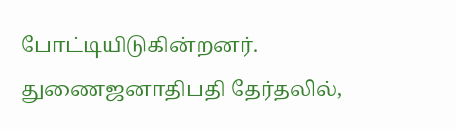போட்டியிடுகின்றனர். துணைஜனாதிபதி தேர்தலில்,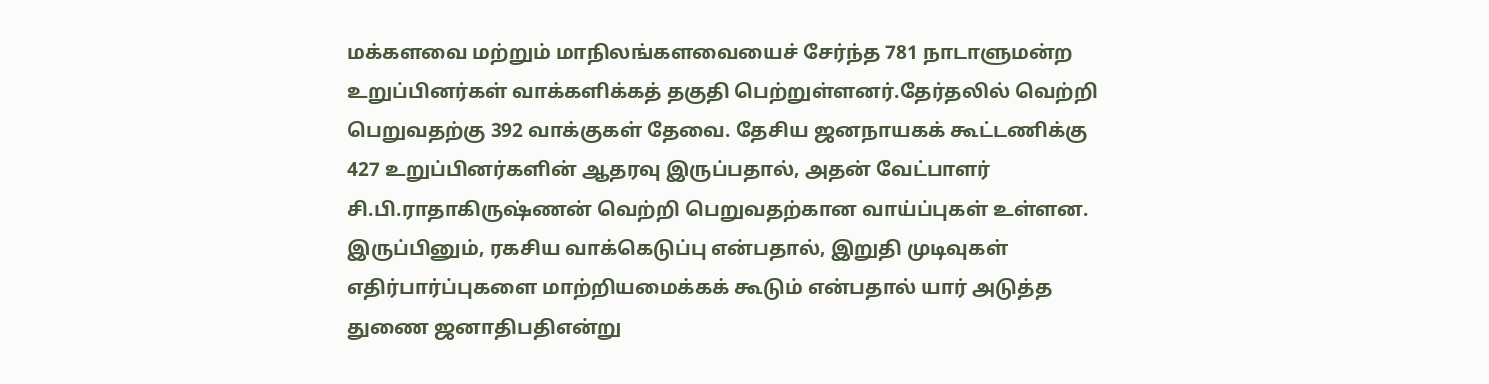மக்களவை மற்றும் மாநிலங்களவையைச் சேர்ந்த 781 நாடாளுமன்ற உறுப்பினர்கள் வாக்களிக்கத் தகுதி பெற்றுள்ளனர்.தேர்தலில் வெற்றி பெறுவதற்கு 392 வாக்குகள் தேவை. தேசிய ஜனநாயகக் கூட்டணிக்கு 427 உறுப்பினர்களின் ஆதரவு இருப்பதால், அதன் வேட்பாளர் சி.பி.ராதாகிருஷ்ணன் வெற்றி பெறுவதற்கான வாய்ப்புகள் உள்ளன. இருப்பினும், ரகசிய வாக்கெடுப்பு என்பதால், இறுதி முடிவுகள் எதிர்பார்ப்புகளை மாற்றியமைக்கக் கூடும் என்பதால் யார் அடுத்த துணை ஜனாதிபதிஎன்று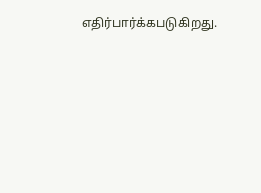எதிர்பார்க்கபடுகிறது.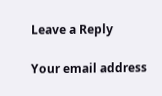Leave a Reply

Your email address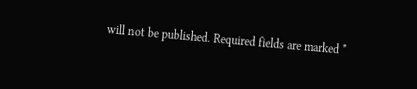will not be published. Required fields are marked *